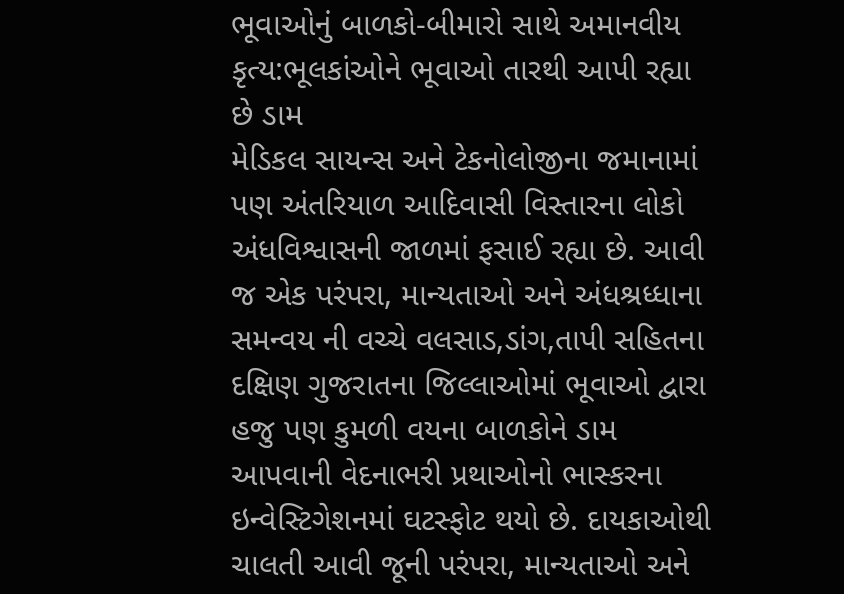ભૂવાઓનું બાળકો-બીમારો સાથે અમાનવીય કૃત્ય:ભૂલકાંઓને ભૂવાઓ તારથી આપી રહ્યા છે ડામ
મેડિકલ સાયન્સ અને ટેકનોલોજીના જમાનામાં પણ અંતરિયાળ આદિવાસી વિસ્તારના લોકો અંધવિશ્વાસની જાળમાં ફસાઈ રહ્યા છે. આવી જ એક પરંપરા, માન્યતાઓ અને અંધશ્રધ્ધાના સમન્વય ની વચ્ચે વલસાડ,ડાંગ,તાપી સહિતના દક્ષિણ ગુજરાતના જિલ્લાઓમાં ભૂવાઓ દ્વારા હજુ પણ કુમળી વયના બાળકોને ડામ આપવાની વેદનાભરી પ્રથાઓનો ભાસ્કરના ઇન્વેસ્ટિગેશનમાં ઘટસ્ફોટ થયો છે. દાયકાઓથી ચાલતી આવી જૂની પરંપરા, માન્યતાઓ અને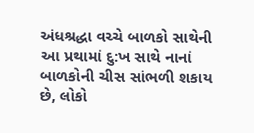અંધશ્રદ્ધા વચ્ચે બાળકો સાથેની આ પ્રથામાં દુ:ખ સાથે નાનાં બાળકોની ચીસ સાંભળી શકાય છે, લોકો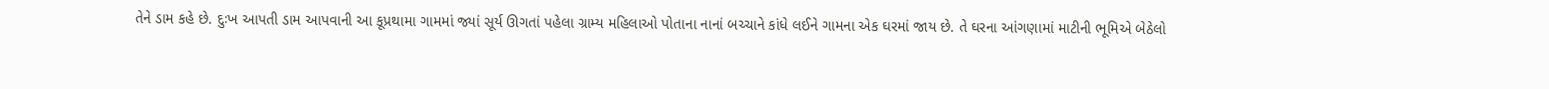તેને ડામ કહે છે. દુઃખ આપતી ડામ આપવાની આ કૂપ્રથામા ગામમાં જ્યાં સૂર્ય ઊગતાં પહેલા ગ્રામ્ય મહિલાઓ પોતાના નાનાં બચ્ચાને કાંધે લઈને ગામના એક ઘરમાં જાય છે. તે ઘરના આંગણામાં માટીની ભૂમિએ બેઠેલો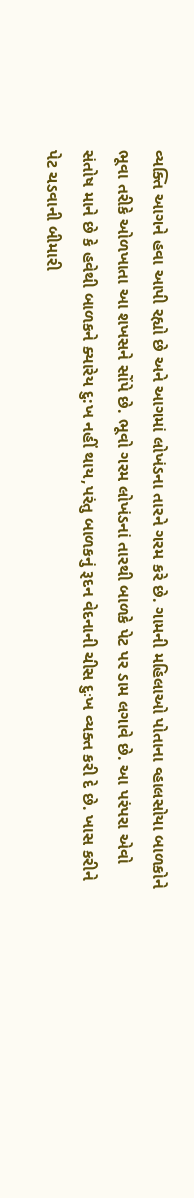વ્યક્તિ આગને હવા આપી રહ્યો છે અને આગમાં લોખંડના તારને ગરમ કરે છે. ગામની મહિલાઓ પોતાના વ્હાલસોયા બાળકોને ભૂવા તરીકે ઓળખાતા આ શખસને સોંપે છે. ભૂવો ગરમ લોખંડનાં તારથી બાળકે પેટ પર ડામ લગાવે છે. આ પરંપરા એવો સંતોષ માને છે કે હવેથી બાળકને ક્યારેય દુ:ખ નહીં થાય,પરંતુ બાળકનું રૂદન વેદનાની ચીસ દુઃખ વ્યક્ત કરી દે છે. ખાસ કરીને પેટ ચડવાની બીમારી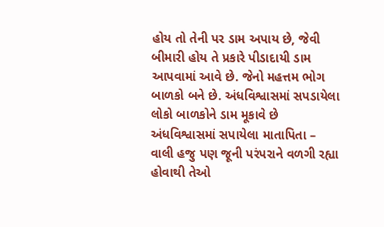હોય તો તેની પર ડામ અપાય છે, જેવી બીમારી હોય તે પ્રકારે પીડાદાયી ડામ આપવામાં આવે છે. જેનો મહત્તમ ભોગ બાળકો બને છે. અંધવિશ્વાસમાં સપડાયેલા લોકો બાળકોને ડામ મૂકાવે છે
અંધવિશ્વાસમાં સપાયેલા માતાપિતા – વાલી હજુ પણ જૂની પરંપરાને વળગી રહ્યા હોવાથી તેઓ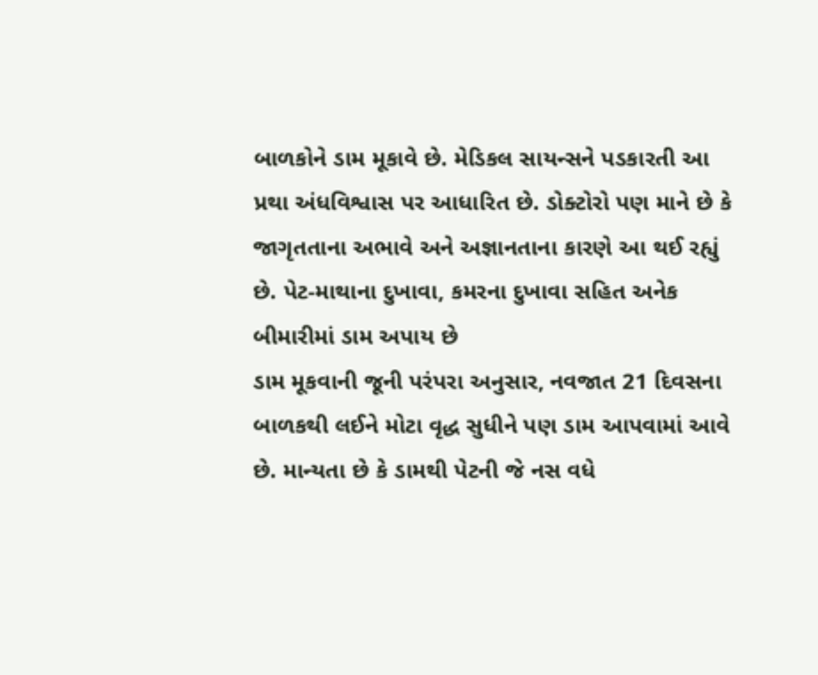બાળકોને ડામ મૂકાવે છે. મેડિકલ સાયન્સને પડકારતી આ પ્રથા અંધવિશ્વાસ પર આધારિત છે. ડોક્ટોરો પણ માને છે કે જાગૃતતાના અભાવે અને અજ્ઞાનતાના કારણે આ થઈ રહ્યું છે. પેટ-માથાના દુખાવા, કમરના દુખાવા સહિત અનેક બીમારીમાં ડામ અપાય છે
ડામ મૂકવાની જૂની પરંપરા અનુસાર, નવજાત 21 દિવસના બાળકથી લઈને મોટા વૃદ્ધ સુધીને પણ ડામ આપવામાં આવે છે. માન્યતા છે કે ડામથી પેટની જે નસ વધે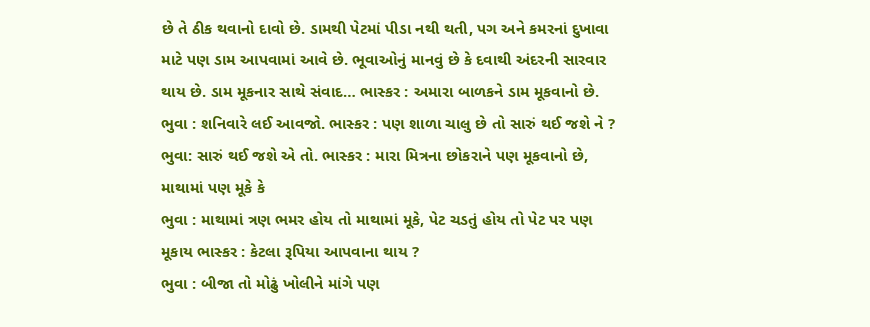છે તે ઠીક થવાનો દાવો છે. ડામથી પેટમાં પીડા નથી થતી, પગ અને કમરનાં દુખાવા માટે પણ ડામ આપવામાં આવે છે. ભૂવાઓનું માનવું છે કે દવાથી અંદરની સારવાર થાય છે. ડામ મૂકનાર સાથે સંવાદ… ભાસ્કર : અમારા બાળકને ડામ મૂકવાનો છે.
ભુવા : શનિવારે લઈ આવજો. ભાસ્કર : પણ શાળા ચાલુ છે તો સારું થઈ જશે ને ?
ભુવા: સારું થઈ જશે એ તો. ભાસ્કર : મારા મિત્રના છોકરાને પણ મૂકવાનો છે, માથામાં પણ મૂકે કે
ભુવા : માથામાં ત્રણ ભમર હોય તો માથામાં મૂકે, પેટ ચડતું હોય તો પેટ પર પણ મૂકાય ભાસ્કર : કેટલા રૂપિયા આપવાના થાય ?
ભુવા : બીજા તો મોઢું ખોલીને માંગે પણ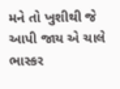મને તો ખુશીથી જે આપી જાય એ ચાલે ભાસ્કર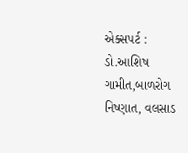એક્સપર્ટ : ડો.આશિષ ગામીત,બાળરોગ નિષ્ણાત, વલસાડ